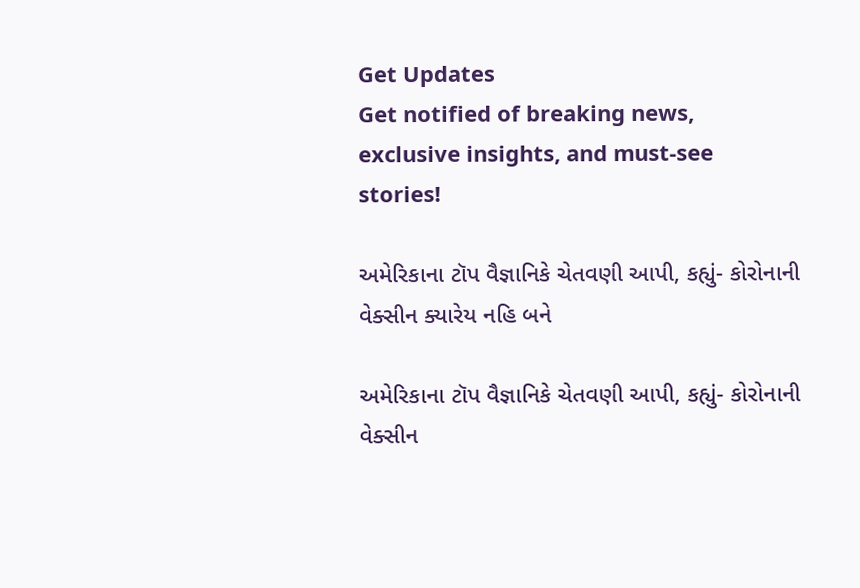Get Updates
Get notified of breaking news, exclusive insights, and must-see stories!

અમેરિકાના ટૉપ વૈજ્ઞાનિકે ચેતવણી આપી, કહ્યું- કોરોનાની વેક્સીન ક્યારેય નહિ બને

અમેરિકાના ટૉપ વૈજ્ઞાનિકે ચેતવણી આપી, કહ્યું- કોરોનાની વેક્સીન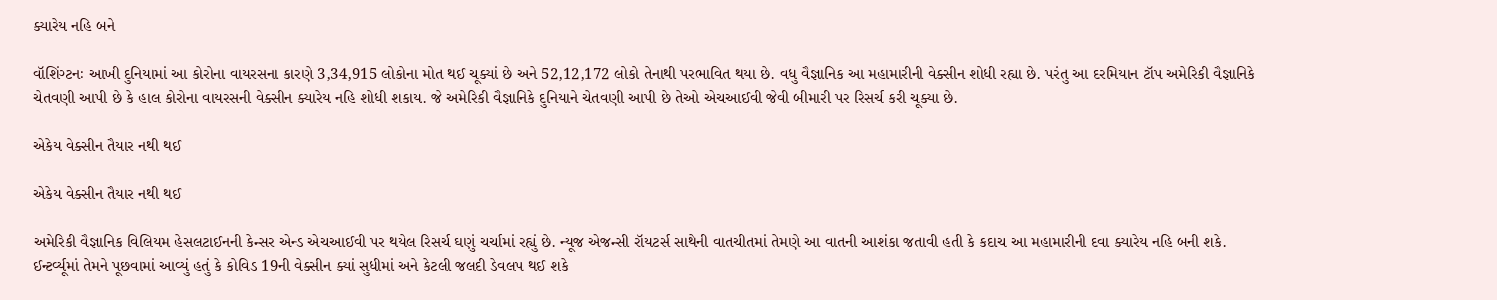ક્યારેય નહિ બને

વૉશિંગ્ટનઃ આખી દુનિયામાં આ કોરોના વાયરસના કારણે 3,34,915 લોકોના મોત થઈ ચૂક્યાં છે અને 52,12,172 લોકો તેનાથી પરભાવિત થયા છે. વધુ વૈજ્ઞાનિક આ મહામારીની વેક્સીન શોધી રહ્યા છે. પરંતુ આ દરમિયાન ટૉપ અમેરિકી વૈજ્ઞાનિકે ચેતવણી આપી છે કે હાલ કોરોના વાયરસની વેક્સીન ક્યારેય નહિ શોધી શકાય. જે અમેરિકી વૈજ્ઞાનિકે દુનિયાને ચેતવણી આપી છે તેઓ એચઆઈવી જેવી બીમારી પર રિસર્ચ કરી ચૂક્યા છે.

એકેય વેક્સીન તૈયાર નથી થઈ

એકેય વેક્સીન તૈયાર નથી થઈ

અમેરિકી વૈજ્ઞાનિક વિલિયમ હેસલટાઈનની કેન્સર એન્ડ એચઆઈવી પર થયેલ રિસર્ચ ઘણું ચર્ચામાં રહ્યું છે. ન્યૂજ એજન્સી રૉયટર્સ સાથેની વાતચીતમાં તેમણે આ વાતની આશંકા જતાવી હતી કે કદાચ આ મહામારીની દવા ક્યારેય નહિ બની શકે. ઈન્ટર્વ્યૂમાં તેમને પૂછવામાં આવ્યું હતું કે કોવિડ 19ની વેક્સીન ક્યાં સુધીમાં અને કેટલી જલદી ડેવલપ થઈ શકે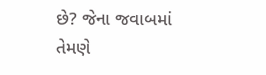છે? જેના જવાબમાં તેમણે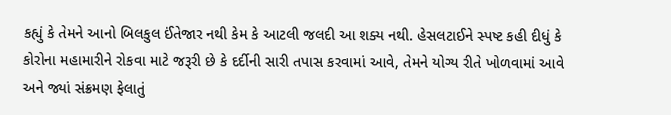કહ્યું કે તેમને આનો બિલકુલ ઈંતેજાર નથી કેમ કે આટલી જલદી આ શક્ય નથી. હેસલટાઈને સ્પષ્ટ કહી દીધું કે કોરોના મહામારીને રોકવા માટે જરૂરી છે કે દર્દીની સારી તપાસ કરવામાં આવે, તેમને યોગ્ય રીતે ખોળવામાં આવે અને જ્યાં સંક્રમણ ફેલાતું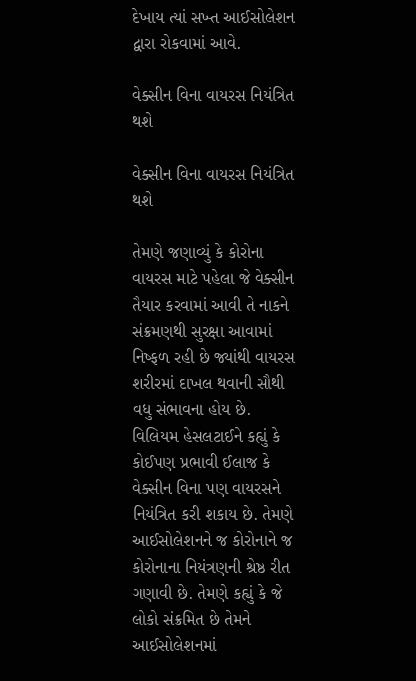દેખાય ત્યાં સખ્ત આઈસોલેશન દ્વારા રોકવામાં આવે.

વેક્સીન વિના વાયરસ નિયંત્રિત થશે

વેક્સીન વિના વાયરસ નિયંત્રિત થશે

તેમણે જણાવ્યું કે કોરોના વાયરસ માટે પહેલા જે વેક્સીન તૈયાર કરવામાં આવી તે નાકને સંક્રમણથી સુરક્ષા આવામાં નિષ્ફળ રહી છે જ્યાંથી વાયરસ શરીરમાં દાખલ થવાની સૌથી વધુ સંભાવના હોય છે. વિલિયમ હેસલટાઈને કહ્યું કે કોઈપણ પ્રભાવી ઈલાજ કે વેક્સીન વિના પણ વાયરસને નિયંત્રિત કરી શકાય છે. તેમણે આઈસોલેશનને જ કોરોનાને જ કોરોનાના નિયંત્રણની શ્રેષ્ઠ રીત ગણાવી છે. તેમણે કહ્યું કે જે લોકો સંક્રમિત છે તેમને આઈસોલેશનમાં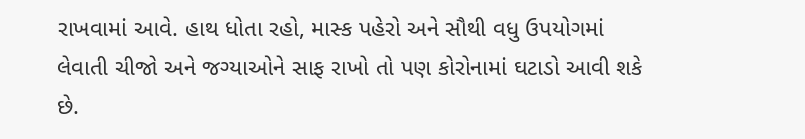રાખવામાં આવે. હાથ ધોતા રહો, માસ્ક પહેરો અને સૌથી વધુ ઉપયોગમાં લેવાતી ચીજો અને જગ્યાઓને સાફ રાખો તો પણ કોરોનામાં ઘટાડો આવી શકે છે.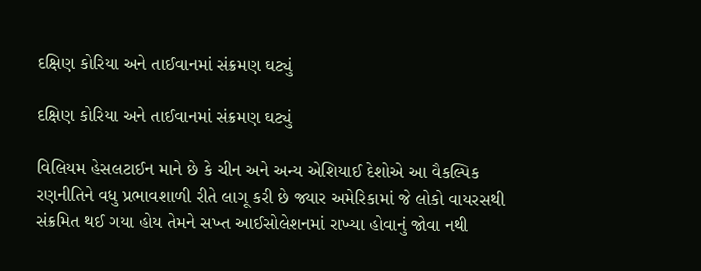દક્ષિણ કોરિયા અને તાઈવાનમાં સંક્રમણ ઘટ્યું

દક્ષિણ કોરિયા અને તાઈવાનમાં સંક્રમણ ઘટ્યું

વિલિયમ હેસલટાઈન માને છે કે ચીન અને અન્ય એશિયાઈ દેશોએ આ વૈકલ્પિક રણનીતિને વધુ પ્રભાવશાળી રીતે લાગૂ કરી છે જ્યાર અમેરિકામાં જે લોકો વાયરસથી સંક્રમિત થઈ ગયા હોય તેમને સખ્ત આઈસોલેશનમાં રાખ્યા હોવાનું જોવા નથી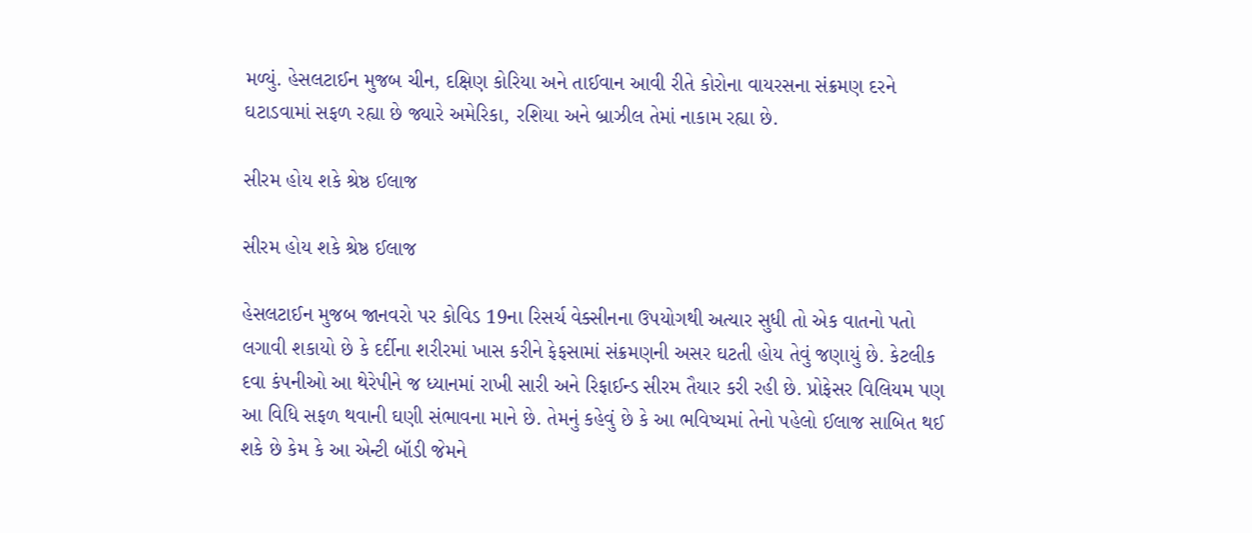મળ્યું. હેસલટાઈન મુજબ ચીન, દક્ષિણ કોરિયા અને તાઈવાન આવી રીતે કોરોના વાયરસના સંક્રમણ દરને ઘટાડવામાં સફળ રહ્યા છે જ્યારે અમેરિકા, રશિયા અને બ્રાઝીલ તેમાં નાકામ રહ્યા છે.

સીરમ હોય શકે શ્રેષ્ઠ ઈલાજ

સીરમ હોય શકે શ્રેષ્ઠ ઈલાજ

હેસલટાઈન મુજબ જાનવરો પર કોવિડ 19ના રિસર્ચ વેક્સીનના ઉપયોગથી અત્યાર સુધી તો એક વાતનો પતો લગાવી શકાયો છે કે દર્દીના શરીરમાં ખાસ કરીને ફેફસામાં સંક્રમણની અસર ઘટતી હોય તેવું જણાયું છે. કેટલીક દવા કંપનીઓ આ થેરેપીને જ ધ્યાનમાં રાખી સારી અને રિફાઈન્ડ સીરમ તૈયાર કરી રહી છે. પ્રોફેસર વિલિયમ પણ આ વિધિ સફળ થવાની ઘણી સંભાવના માને છે. તેમનું કહેવું છે કે આ ભવિષ્યમાં તેનો પહેલો ઈલાજ સાબિત થઈ શકે છે કેમ કે આ એન્ટી બૉડી જેમને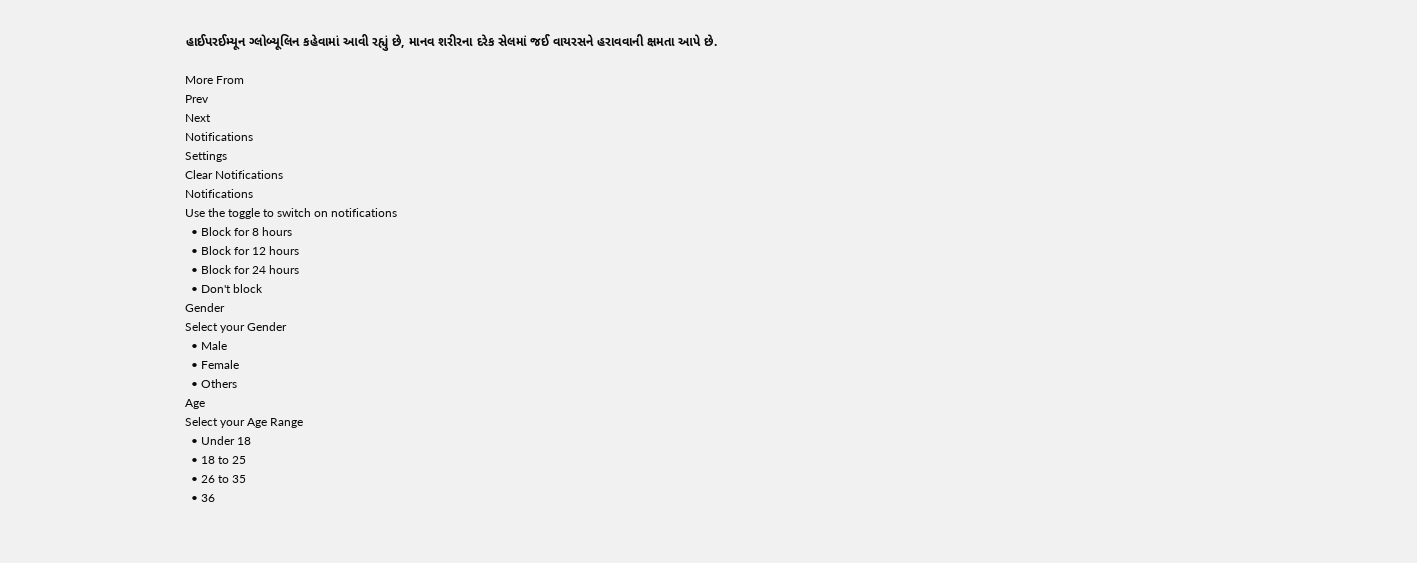હાઈપરઈમ્યૂન ગ્લોબ્યૂલિન કહેવામાં આવી રહ્યું છે, માનવ શરીરના દરેક સેલમાં જઈ વાયરસને હરાવવાની ક્ષમતા આપે છે.

More From
Prev
Next
Notifications
Settings
Clear Notifications
Notifications
Use the toggle to switch on notifications
  • Block for 8 hours
  • Block for 12 hours
  • Block for 24 hours
  • Don't block
Gender
Select your Gender
  • Male
  • Female
  • Others
Age
Select your Age Range
  • Under 18
  • 18 to 25
  • 26 to 35
  • 36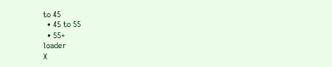to 45
  • 45 to 55
  • 55+
loader
X